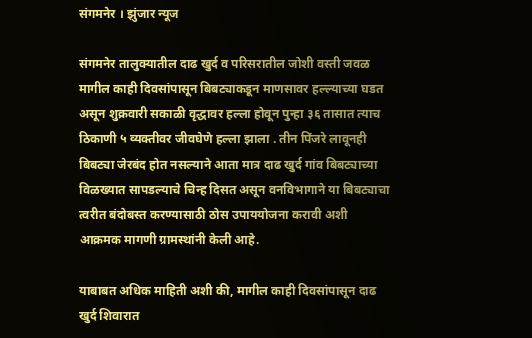संगमनेर । झुंजार न्यूज

संगमनेर तालुक्यातील दाढ खुर्द व परिसरातील जोशी वस्ती जवळ मागील काही दिवसांपासून बिबट्याकडून माणसावर हल्ल्याच्या घडत असून शुक्रवारी सकाळी वृद्धावर हल्ला होवून पुन्हा ३६ तासात त्याच ठिकाणी ५ व्यक्तीवर जीवघेणे हल्ला झाला . तीन पिंजरे लावूनही बिबट्या जेरबंद होत नसल्याने आता मात्र दाढ खुर्द गांव बिबट्याच्या विळख्यात सापडल्याचे चिन्ह दिसत असून वनविभागाने या बिबट्याचा त्वरीत बंदोबस्त करण्यासाठी ठोस उपाययोजना करावी अशी आक्रमक मागणी ग्रामस्थांनी केली आहे.

याबाबत अधिक माहिती अशी की, मागील काही दिवसांपासून दाढ खुर्द शिवारात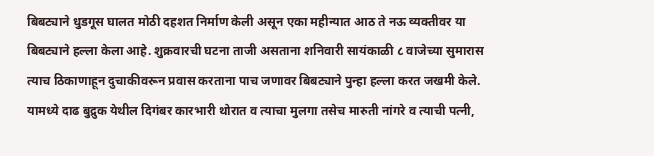बिबट्याने धुडगूस घालत मोठी दहशत निर्माण केली असून एका महीन्यात आठ ते नऊ व्यक्तीवर या बिबट्याने हल्ला केला आहे. शुक्रवारची घटना ताजी असताना शनिवारी सायंकाळी ८ वाजेच्या सुमारास त्याच ठिकाणाहून दुचाकीवरून प्रवास करताना पाच जणावर बिबट्याने पुन्हा हल्ला करत जखमी केले. यामध्ये दाढ बुद्रुक येथील दिगंबर कारभारी थोरात व त्याचा मुलगा तसेच मारुती नांगरे व त्याची पत्नी,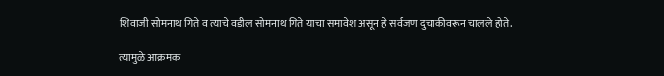शिवाजी सोमनाथ गिते व त्याचे वडील सोमनाथ गिते याचा समावेश असून हे सर्वजण दुचाकीवरून चालले होते.

त्यामुळे आक्रमक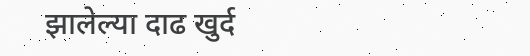झालेल्या दाढ खुर्द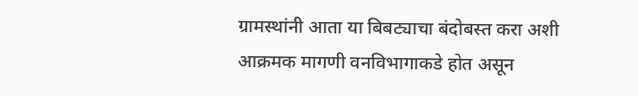ग्रामस्थांनी आता या बिबट्याचा बंदोबस्त करा अशी आक्रमक मागणी वनविभागाकडे होत असून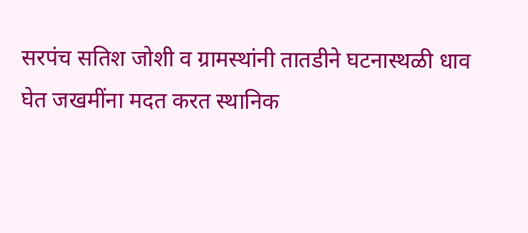सरपंच सतिश जोशी व ग्रामस्थांनी तातडीने घटनास्थळी धाव घेत जखमींना मदत करत स्थानिक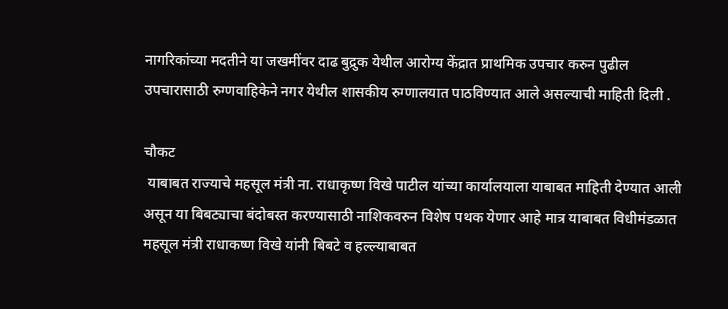नागरिकांच्या मदतीने या जखमींवर दाढ बुद्रुक येथील आरोग्य केंद्रात प्राथमिक उपचार करुन पुढील उपचारासाठी रुग्णवाहिकेने नगर येथील शासकीय रुग्णालयात पाठविण्यात आले असल्याची माहिती दिली .

चौकट
 याबाबत राज्याचे महसूल मंत्री ना. राधाकृष्ण विखे पाटील यांच्या कार्यालयाला याबाबत माहिती देण्यात आली असून या बिबट्याचा बंदोबस्त करण्यासाठी नाशिकवरुन विशेष पथक येणार आहे मात्र याबाबत विधीमंडळात महसूल मंत्री राधाकष्ण विखे यांनी बिबटे व हल्ल्याबाबत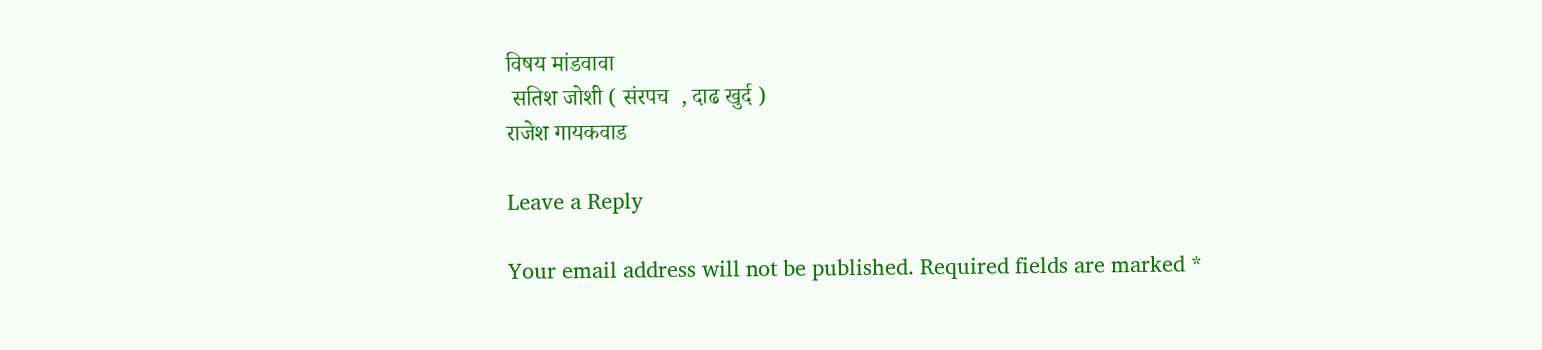विषय मांडवावा
 सतिश जोशी ( संरपच  , दाढ खुर्द )
राजेश गायकवाड

Leave a Reply

Your email address will not be published. Required fields are marked *